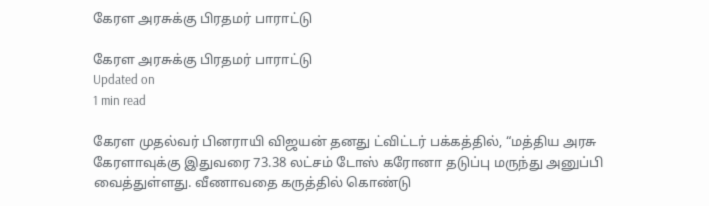கேரள அரசுக்கு பிரதமர் பாராட்டு

கேரள அரசுக்கு பிரதமர் பாராட்டு
Updated on
1 min read

கேரள முதல்வர் பினராயி விஜயன் தனது ட்விட்டர் பக்கத்தில், “மத்திய அரசு கேரளாவுக்கு இதுவரை 73.38 லட்சம் டோஸ் கரோனா தடுப்பு மருந்து அனுப்பி வைத்துள்ளது. வீணாவதை கருத்தில் கொண்டு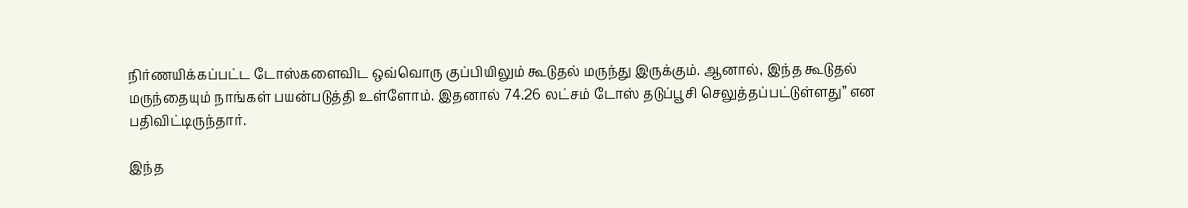நிர்ணயிக்கப்பட்ட டோஸ்களைவிட ஒவ்வொரு குப்பியிலும் கூடுதல் மருந்து இருக்கும். ஆனால், இந்த கூடுதல் மருந்தையும் நாங்கள் பயன்படுத்தி உள்ளோம். இதனால் 74.26 லட்சம் டோஸ் தடுப்பூசி செலுத்தப்பட்டுள்ளது” என பதிவிட்டிருந்தார்.

இந்த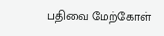பதிவை மேற்கோள்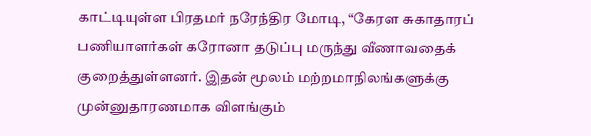காட்டியுள்ள பிரதமர் நரேந்திர மோடி, “கேரள சுகாதாரப் பணியாளர்கள் கரோனா தடுப்பு மருந்து வீணாவதைக் குறைத்துள்ளனர். இதன் மூலம் மற்றமாநிலங்களுக்கு முன்னுதாரணமாக விளங்கும்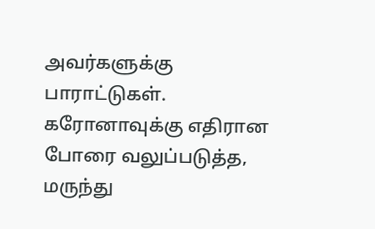அவர்களுக்கு பாராட்டுகள். கரோனாவுக்கு எதிரான போரை வலுப்படுத்த, மருந்து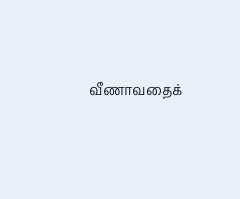வீணாவதைக்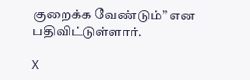குறைக்க வேண்டும்” என பதிவிட்டுள்ளார்.

X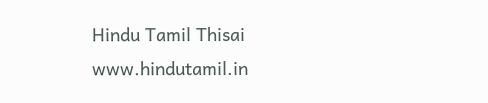Hindu Tamil Thisai
www.hindutamil.in